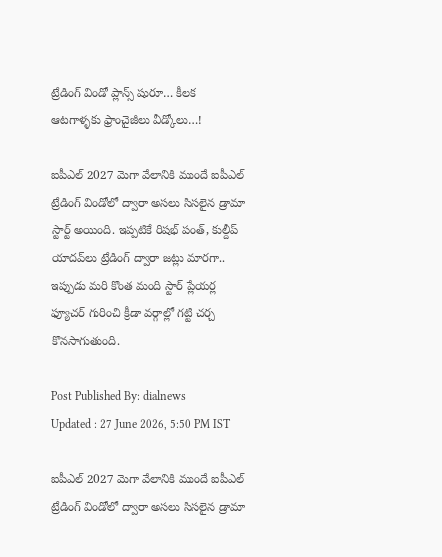ట్రేడింగ్ విండో ప్లాన్స్ షురూ… కీలక ఆటగాళ్ళకు ఫ్రాంచైజీలు వీడ్కోలు…!

ఐపీఎల్ 2027 మెగా వేలానికి ముందే ఐపీఎల్ ట్రేడింగ్ విండోలో ద్వారా అసలు సిసలైన డ్రామా స్టార్ట్ అయింది. ఇప్పటికే రిషభ్ పంత్, కుల్దీప్ యాదవ్‌లు ట్రేడింగ్ ద్వారా జట్లు మారగా.. ఇప్పుడు మరి కొంత మంది స్టార్ ప్లేయర్ల ఫ్యూచర్ గురించి క్రీడా వర్గాల్లో గట్టి చర్చ కొనసాగుతుంది.

Post Published By: dialnews
Updated : 27 June 2026, 5:50 PM IST

ఐపీఎల్ 2027 మెగా వేలానికి ముందే ఐపీఎల్ ట్రేడింగ్ విండోలో ద్వారా అసలు సిసలైన డ్రామా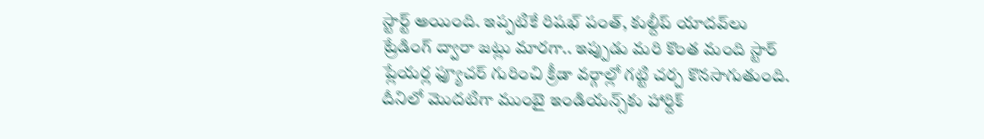స్టార్ట్ అయింది. ఇప్పటికే రిషభ్ పంత్, కుల్దీప్ యాదవ్‌లు ట్రేడింగ్ ద్వారా జట్లు మారగా.. ఇప్పుడు మరి కొంత మంది స్టార్ ప్లేయర్ల ఫ్యూచర్ గురించి క్రీడా వర్గాల్లో గట్టి చర్చ కొనసాగుతుంది. దీనిలో మొదటిగా ముంబై ఇండియన్స్‌కు హార్దిక్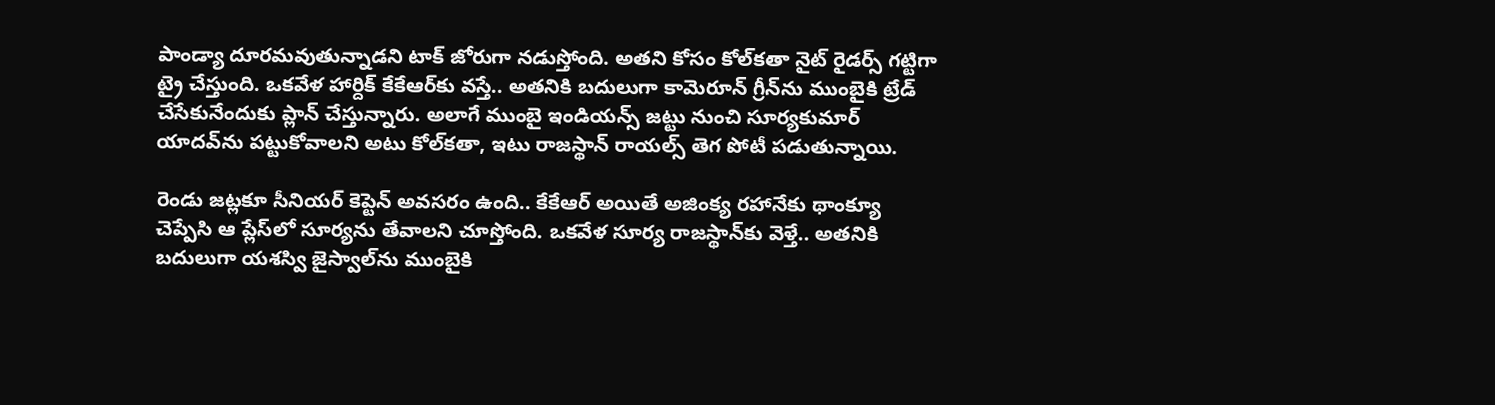పాండ్యా దూరమవుతున్నాడని టాక్ జోరుగా నడుస్తోంది. అతని కోసం కోల్‌కతా నైట్ రైడర్స్ గట్టిగా ట్రై చేస్తుంది. ఒకవేళ హార్దిక్ కేకేఆర్‌కు వస్తే.. అతనికి బదులుగా కామెరూన్ గ్రీన్‌ను ముంబైకి ట్రేడ్ చేసేకునేందుకు ప్లాన్ చేస్తున్నారు. అలాగే ముంబై ఇండియన్స్ జట్టు నుంచి సూర్యకుమార్ యాదవ్‌ను పట్టుకోవాలని అటు కోల్‌కతా, ఇటు రాజస్థాన్ రాయల్స్ తెగ పోటీ పడుతున్నాయి.

రెండు జట్లకూ సీనియర్ కెప్టెన్ అవసరం ఉంది.. కేకేఆర్ అయితే అజింక్య రహానేకు థాంక్యూ చెప్పేసి ఆ ప్లేస్‌లో సూర్యను తేవాలని చూస్తోంది. ఒకవేళ సూర్య రాజస్థాన్‌కు వెళ్తే.. అతనికి బదులుగా యశస్వి జైస్వాల్‌ను ముంబైకి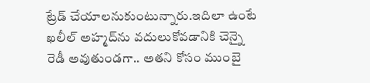ట్రేడ్ చేయాలనుకుంటున్నారు.ఇదిలా ఉంటే ఖలీల్ అహ్మద్‌ను వదులుకోవడానికి చెన్నై రెడీ అవుతుండగా.. అతని కోసం ముంబై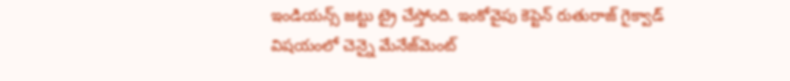ఇండియన్స్ జట్టు ట్రై చేస్తోంది. ఇంకోవైపు కెప్టెన్ రుతురాజ్ గైక్వాడ్ విషయంలో చెన్నై మేనేజ్‌మెంట్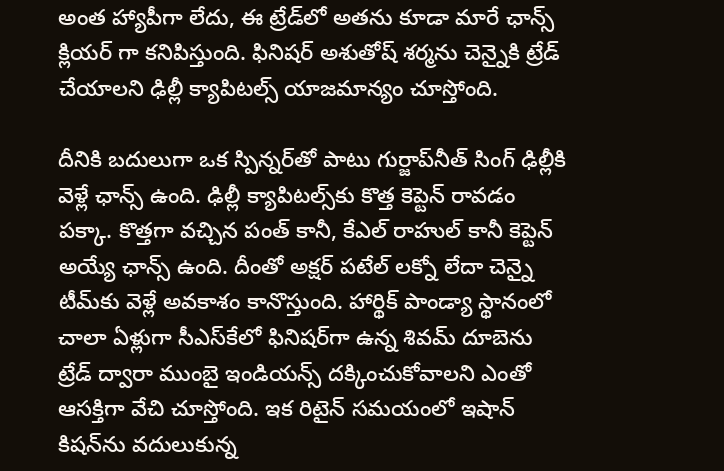అంత హ్యాపీగా లేదు, ఈ ట్రేడ్‌లో అతను కూడా మారే ఛాన్స్ క్లియర్ గా కనిపిస్తుంది. ఫినిషర్ అశుతోష్ శర్మను చెన్నైకి ట్రేడ్ చేయాలని ఢిల్లీ క్యాపిటల్స్ యాజమాన్యం చూస్తోంది.

దీనికి బదులుగా ఒక స్పిన్నర్‌తో పాటు గుర్జాప్‌నీత్ సింగ్ ఢిల్లీకి వెళ్లే ఛాన్స్ ఉంది. ఢిల్లీ క్యాపిటల్స్‌కు కొత్త కెప్టెన్ రావడం పక్కా. కొత్తగా వచ్చిన పంత్ కానీ, కేఎల్ రాహుల్ కానీ కెప్టెన్ అయ్యే ఛాన్స్ ఉంది. దీంతో అక్షర్ పటేల్ లక్నో లేదా చెన్నై టీమ్‌కు వెళ్లే అవకాశం కానొస్తుంది. హార్థిక్ పాండ్యా స్థానంలో చాలా ఏళ్లుగా సీఎస్‌కేలో ఫినిషర్‌గా ఉన్న శివమ్ దూబెను ట్రేడ్ ద్వారా ముంబై ఇండియన్స్ దక్కించుకోవాలని ఎంతో ఆసక్తిగా వేచి చూస్తోంది. ఇక రిటైన్ సమయంలో ఇషాన్ కిషన్‌ను వదులుకున్న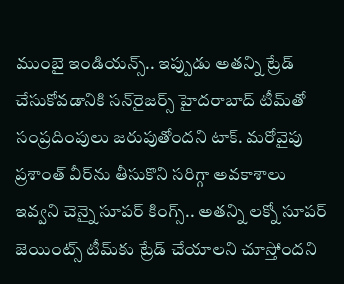ముంబై ఇండియన్స్.. ఇప్పుడు అతన్ని ట్రేడ్ చేసుకోవడానికి సన్‌రైజర్స్ హైదరాబాద్ టీమ్‌తో సంప్రదింపులు జరుపుతోందని టాక్. మరోవైపు ప్రశాంత్ వీర్‌ను తీసుకొని సరిగ్గా అవకాశాలు ఇవ్వని చెన్నై సూపర్ కింగ్స్.. అతన్ని లక్నో సూపర్ జెయింట్స్ టీమ్‌కు ట్రేడ్ చేయాలని చూస్తోందని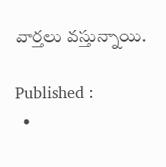వార్తలు వస్తున్నాయి.

Published :
  •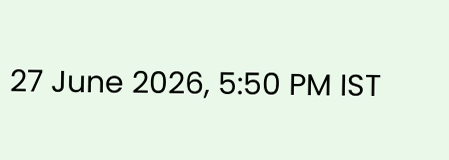27 June 2026, 5:50 PM IST